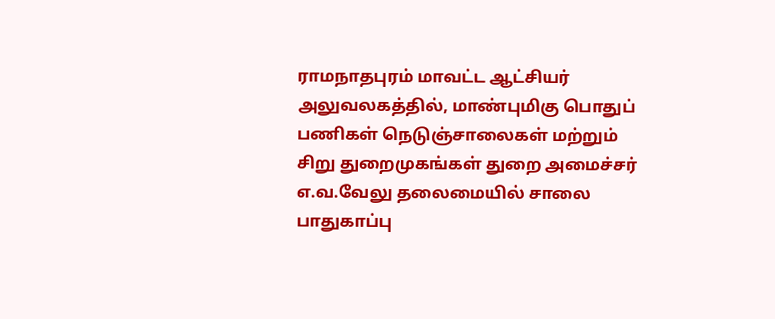ராமநாதபுரம் மாவட்ட ஆட்சியர் அலுவலகத்தில், மாண்புமிகு பொதுப் பணிகள் நெடுஞ்சாலைகள் மற்றும் சிறு துறைமுகங்கள் துறை அமைச்சர் எ.வ.வேலு தலைமையில் சாலை பாதுகாப்பு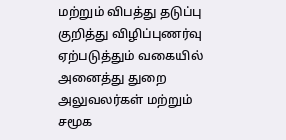மற்றும் விபத்து தடுப்பு குறித்து விழிப்புணர்வு ஏற்படுத்தும் வகையில் அனைத்து துறை அலுவலர்கள் மற்றும் சமூக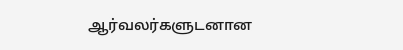ஆர்வலர்களுடனான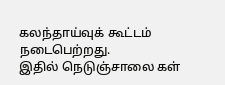கலந்தாய்வுக் கூட்டம் நடைபெற்றது.
இதில் நெடுஞ்சாலை கள்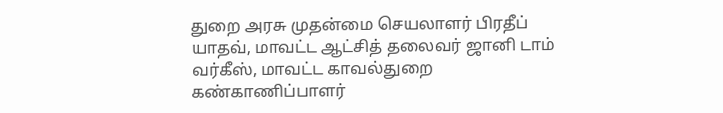துறை அரசு முதன்மை செயலாளர் பிரதீப் யாதவ், மாவட்ட ஆட்சித் தலைவர் ஜானி டாம் வர்கீஸ், மாவட்ட காவல்துறை கண்காணிப்பாளர்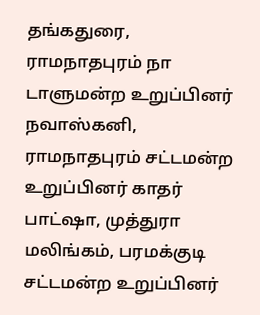தங்கதுரை, ராமநாதபுரம் நா டாளுமன்ற உறுப்பினர் நவாஸ்கனி, ராமநாதபுரம் சட்டமன்ற உறுப்பினர் காதர் பாட்ஷா, முத்துரா மலிங்கம், பரமக்குடி சட்டமன்ற உறுப்பினர்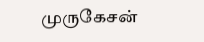முருகேசன்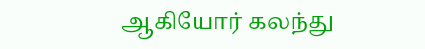ஆகியோர் கலந்து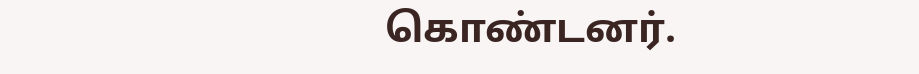கொண்டனர்.